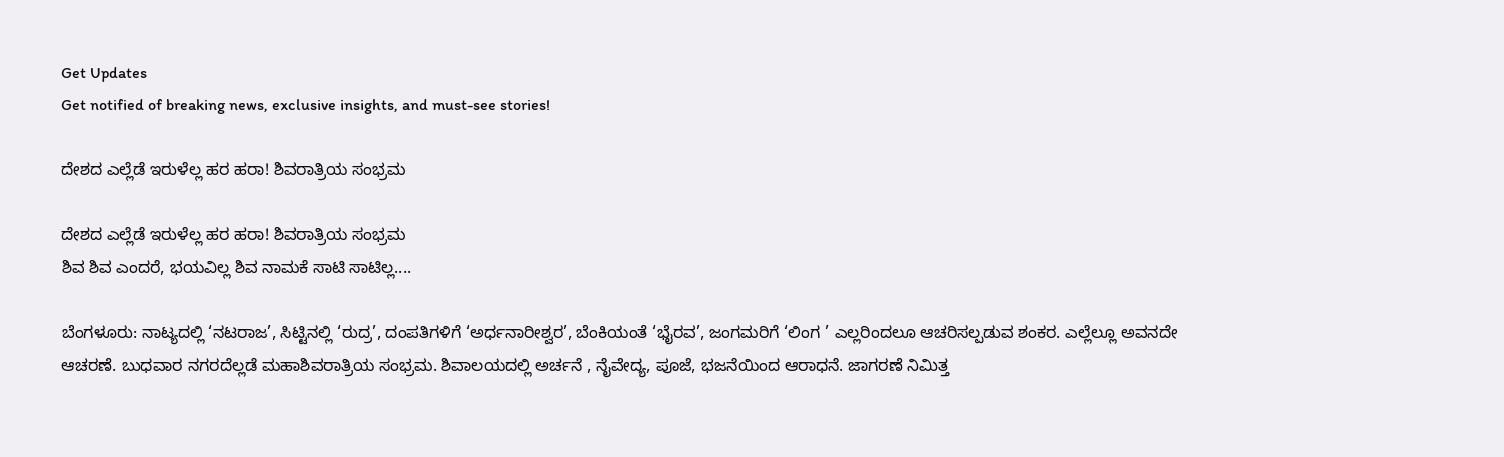Get Updates
Get notified of breaking news, exclusive insights, and must-see stories!

ದೇಶದ ಎಲ್ಲೆಡೆ ಇರುಳೆಲ್ಲ ಹರ ಹರಾ! ಶಿವರಾತ್ರಿಯ ಸಂಭ್ರಮ

ದೇಶದ ಎಲ್ಲೆಡೆ ಇರುಳೆಲ್ಲ ಹರ ಹರಾ! ಶಿವರಾತ್ರಿಯ ಸಂಭ್ರಮ
ಶಿವ ಶಿವ ಎಂದರೆ, ಭಯವಿಲ್ಲ ಶಿವ ನಾಮಕೆ ಸಾಟಿ ಸಾಟಿಲ್ಲ....

ಬೆಂಗಳೂರು: ನಾಟ್ಯದಲ್ಲಿ ‘ನಟರಾಜ’, ಸಿಟ್ಟಿನಲ್ಲಿ ‘ರುದ್ರ’, ದಂಪತಿಗಳಿಗೆ ‘ಅರ್ಧನಾರೀಶ್ವರ’, ಬೆಂಕಿಯಂತೆ ‘ಭೈರವ’, ಜಂಗಮರಿಗೆ ‘ಲಿಂಗ ’ ಎಲ್ಲರಿಂದಲೂ ಆಚರಿಸಲ್ಪಡುವ ಶಂಕರ. ಎಲ್ಲೆಲ್ಲೂ ಅವನದೇ ಆಚರಣೆ. ಬುಧವಾರ ನಗರದೆಲ್ಲಡೆ ಮಹಾಶಿವರಾತ್ರಿಯ ಸಂಭ್ರಮ. ಶಿವಾಲಯದಲ್ಲಿ ಅರ್ಚನೆ , ನೈವೇದ್ಯ, ಪೂಜೆ, ಭಜನೆಯಿಂದ ಆರಾಧನೆ. ಜಾಗರಣೆ ನಿಮಿತ್ತ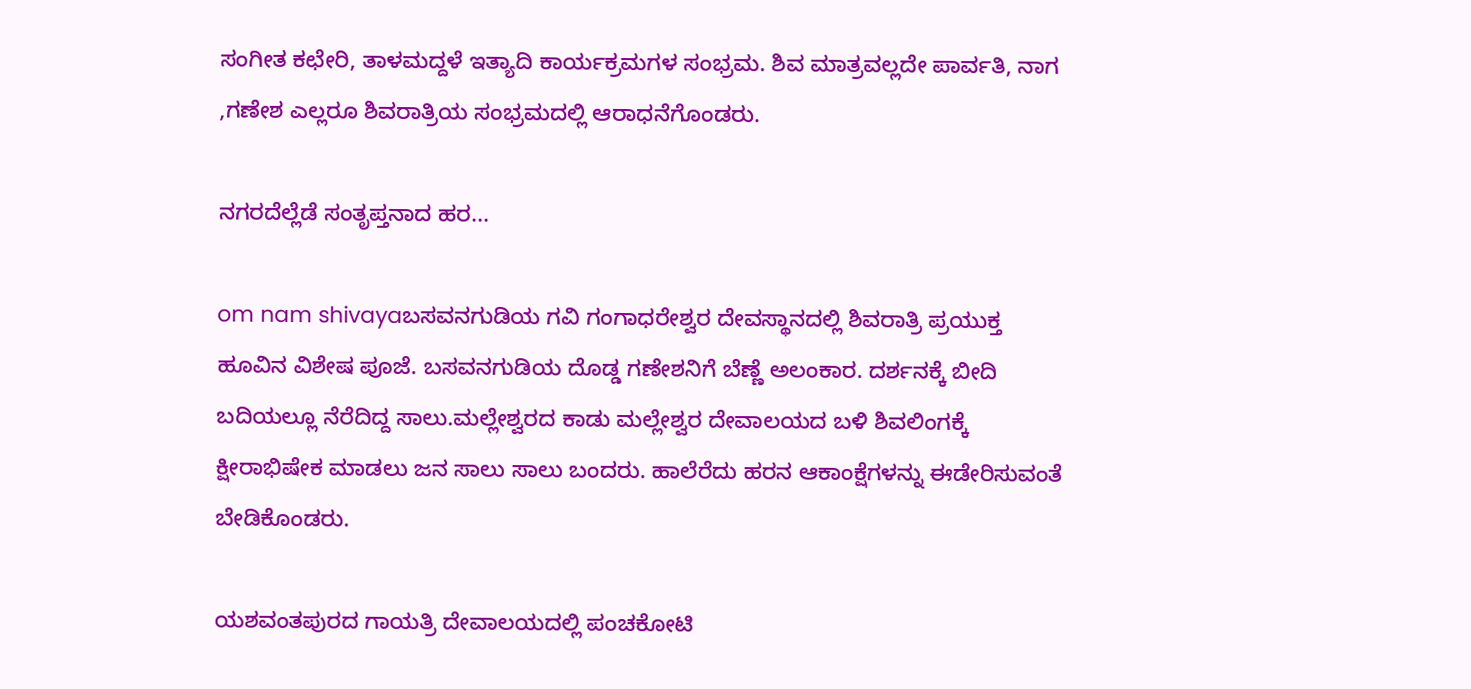ಸಂಗೀತ ಕಛೇರಿ, ತಾಳಮದ್ದಳೆ ಇತ್ಯಾದಿ ಕಾರ್ಯಕ್ರಮಗಳ ಸಂಭ್ರಮ. ಶಿವ ಮಾತ್ರವಲ್ಲದೇ ಪಾರ್ವತಿ, ನಾಗ ,ಗಣೇಶ ಎಲ್ಲರೂ ಶಿವರಾತ್ರಿಯ ಸಂಭ್ರಮದಲ್ಲಿ ಆರಾಧನೆಗೊಂಡರು.

ನಗರದೆಲ್ಲೆಡೆ ಸಂತೃಪ್ತನಾದ ಹರ...

om nam shivayaಬಸವನಗುಡಿಯ ಗವಿ ಗಂಗಾಧರೇಶ್ವರ ದೇವಸ್ಥಾನದಲ್ಲಿ ಶಿವರಾತ್ರಿ ಪ್ರಯುಕ್ತ ಹೂವಿನ ವಿಶೇಷ ಪೂಜೆ. ಬಸವನಗುಡಿಯ ದೊಡ್ಡ ಗಣೇಶನಿಗೆ ಬೆಣ್ಣೆ ಅಲಂಕಾರ. ದರ್ಶನಕ್ಕೆ ಬೀದಿ ಬದಿಯಲ್ಲೂ ನೆರೆದಿದ್ದ ಸಾಲು.ಮಲ್ಲೇಶ್ವರದ ಕಾಡು ಮಲ್ಲೇಶ್ವರ ದೇವಾಲಯದ ಬಳಿ ಶಿವಲಿಂಗಕ್ಕೆ ಕ್ಷೀರಾಭಿಷೇಕ ಮಾಡಲು ಜನ ಸಾಲು ಸಾಲು ಬಂದರು. ಹಾಲೆರೆದು ಹರನ ಆಕಾಂಕ್ಷೆಗಳನ್ನು ಈಡೇರಿಸುವಂತೆ ಬೇಡಿಕೊಂಡರು.

ಯಶವಂತಪುರದ ಗಾಯತ್ರಿ ದೇವಾಲಯದಲ್ಲಿ ಪಂಚಕೋಟಿ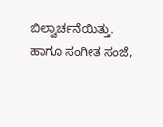ಬಿಲ್ವಾರ್ಚನೆಯಿತ್ತು. ಹಾಗೂ ಸಂಗೀತ ಸಂಜೆ,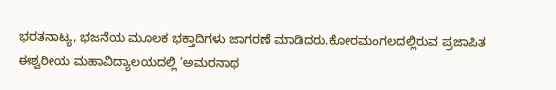ಭರತನಾಟ್ಯ, ಭಜನೆಯ ಮೂಲಕ ಭಕ್ತಾದಿಗಳು ಜಾಗರಣೆ ಮಾಡಿದರು.ಕೋರಮಂಗಲದಲ್ಲಿರುವ ಪ್ರಜಾಪಿತ ಈಶ್ವರೀಯ ಮಹಾವಿದ್ಯಾಲಯದಲ್ಲಿ ‘ಅಮರನಾಥ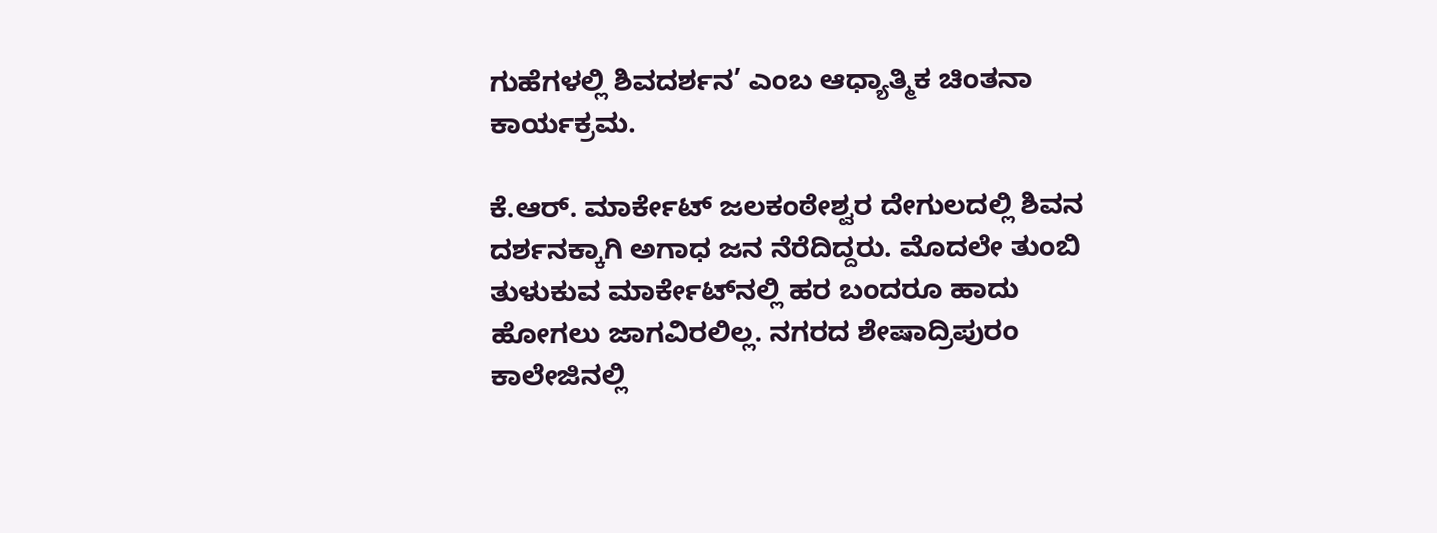ಗುಹೆಗಳಲ್ಲಿ ಶಿವದರ್ಶನ’ ಎಂಬ ಆಧ್ಯಾತ್ಮಿಕ ಚಿಂತನಾ ಕಾರ್ಯಕ್ರಮ.

ಕೆ.ಆರ್‌. ಮಾರ್ಕೇಟ್‌ ಜಲಕಂಠೇಶ್ವರ ದೇಗುಲದಲ್ಲಿ ಶಿವನ ದರ್ಶನಕ್ಕಾಗಿ ಅಗಾಧ ಜನ ನೆರೆದಿದ್ದರು. ಮೊದಲೇ ತುಂಬಿ ತುಳುಕುವ ಮಾರ್ಕೇಟ್‌ನಲ್ಲಿ ಹರ ಬಂದರೂ ಹಾದು ಹೋಗಲು ಜಾಗವಿರಲಿಲ್ಲ. ನಗರದ ಶೇಷಾದ್ರಿಪುರಂ ಕಾಲೇಜಿನಲ್ಲಿ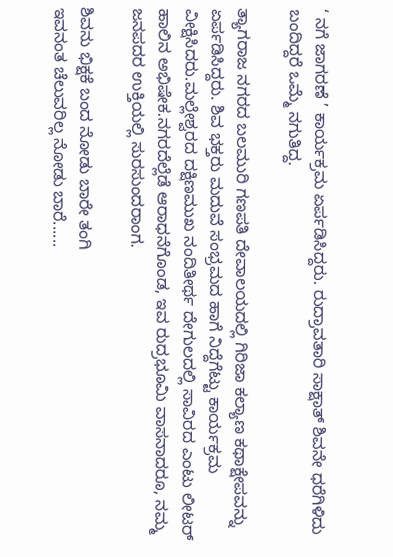‘ ನಗೆ ಜಾಗರಣೆ ’ ಕಾರ್ಯಕ್ರಮ ಏರ್ಪಡಿಸಿದ್ದರು. ರುದ್ರಾವತಾರಿ ಸಾಕ್ಷಾತ್‌ ಶಿವನೇ ಧರೆಗಿಳಿದು ಬಂದಿದ್ದರೆ ಒಮ್ಮೆ ನಗುತಿದ್ದ.

ತ್ಯಾಗರಾಜ ನಗರದ ಬಲಮುರಿ ಗಣಪತಿ ದೇವಾಲಯದಲ್ಲಿ ಗಿರಿಜಾ ಕಲ್ಯಾಣ ಕಥಾಕ್ಷೇಪವನ್ನು ಏರ್ಪಡಿಸಿದ್ದರು. ಶಿವ ಭಕ್ತರು ಮದುವೆ ಸಂಭ್ರಮದ ಹಾಗೆ ನಿದ್ದೆಗೆಟ್ಟು ಕಾರ್ಯಕ್ರಮ ವೀಕ್ಷಿಸಿದರು.ಮಲ್ಲೇಶ್ವರದ ದಕ್ಷಿಣಮುಖ ನಂದಿತೀರ್ಥ ದೇಗುಲದಲ್ಲಿ ಸಾವಿರದ ಎಂಟು ಲೀಟರ್‌ ಹಾಲಿನ ಅಭಿಷೇಕ.ನಗರದೆಲ್ಲೆಡೆ ಆರಾಧನೆಗೊಂಡ, ಇವ ರುದ್ರಭೂಮಿ ವಾಸನಾದರೂ, ನಮ್ಮ ಜನಪದರ ಉಕ್ತಿಯಲ್ಲಿ ಸುರಸುಂದರಾಂಗ.

ಶಿವನು ಭಿಕ್ಷಕೆ ಬಂದ ನೋಡು ಬಾರೇ ತಂಗಿ
ಇವನಂತ ಚೆಲುವರಿಲ್ಲ ನೋಡು ಬಾರೆ......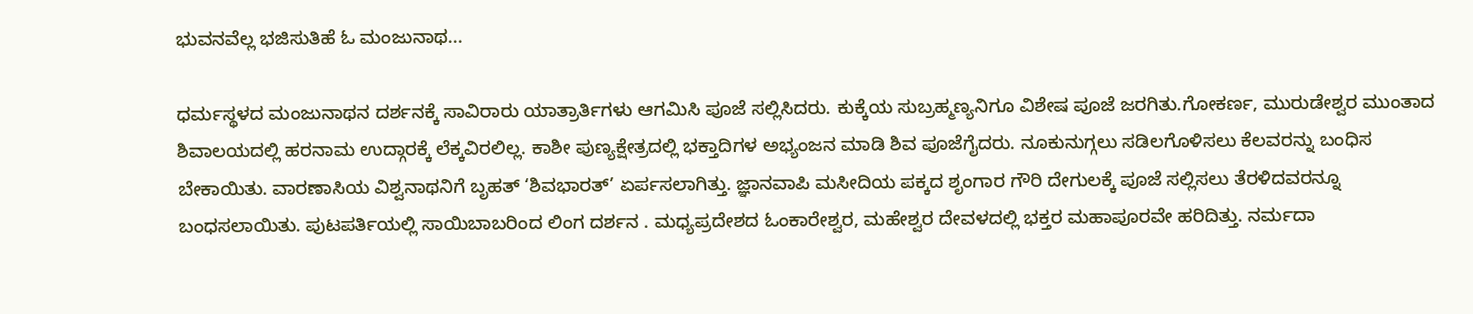ಭುವನವೆಲ್ಲ ಭಜಿಸುತಿಹೆ ಓ ಮಂಜುನಾಥ...

ಧರ್ಮಸ್ಥಳದ ಮಂಜುನಾಥನ ದರ್ಶನಕ್ಕೆ ಸಾವಿರಾರು ಯಾತ್ರಾರ್ತಿಗಳು ಆಗಮಿಸಿ ಪೂಜೆ ಸಲ್ಲಿಸಿದರು. ಕುಕ್ಕೆಯ ಸುಬ್ರಹ್ಮಣ್ಯನಿಗೂ ವಿಶೇಷ ಪೂಜೆ ಜರಗಿತು.ಗೋಕರ್ಣ, ಮುರುಡೇಶ್ವರ ಮುಂತಾದ ಶಿವಾಲಯದಲ್ಲಿ ಹರನಾಮ ಉದ್ಗಾರಕ್ಕೆ ಲೆಕ್ಕವಿರಲಿಲ್ಲ. ಕಾಶೀ ಪುಣ್ಯಕ್ಷೇತ್ರದಲ್ಲಿ ಭಕ್ತಾದಿಗಳ ಅಭ್ಯಂಜನ ಮಾಡಿ ಶಿವ ಪೂಜೆಗೈದರು. ನೂಕುನುಗ್ಗಲು ಸಡಿಲಗೊಳಿಸಲು ಕೆಲವರನ್ನು ಬಂಧಿಸ ಬೇಕಾಯಿತು. ವಾರಣಾಸಿಯ ವಿಶ್ವನಾಥನಿಗೆ ಬೃಹತ್‌ ‘ಶಿವಭಾರತ್‌’ ಏರ್ಪಸಲಾಗಿತ್ತು. ಜ್ಞಾನವಾಪಿ ಮಸೀದಿಯ ಪಕ್ಕದ ಶೃಂಗಾರ ಗೌರಿ ದೇಗುಲಕ್ಕೆ ಪೂಜೆ ಸಲ್ಲಿಸಲು ತೆರಳಿದವರನ್ನೂ ಬಂಧಸಲಾಯಿತು. ಪುಟಪರ್ತಿಯಲ್ಲಿ ಸಾಯಿಬಾಬರಿಂದ ಲಿಂಗ ದರ್ಶನ . ಮಧ್ಯಪ್ರದೇಶದ ಓಂಕಾರೇಶ್ವರ, ಮಹೇಶ್ವರ ದೇವಳದಲ್ಲಿ ಭಕ್ತರ ಮಹಾಪೂರವೇ ಹರಿದಿತ್ತು. ನರ್ಮದಾ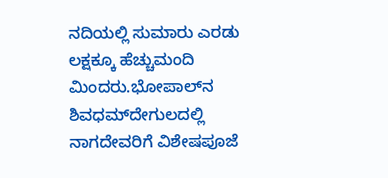ನದಿಯಲ್ಲಿ ಸುಮಾರು ಎರಡು ಲಕ್ಷಕ್ಕೂ ಹೆಚ್ಚುಮಂದಿ ಮಿಂದರು.ಭೋಪಾಲ್‌ನ ಶಿವಧಮ್‌ದೇಗುಲದಲ್ಲಿ ನಾಗದೇವರಿಗೆ ವಿಶೇಷಪೂಜೆ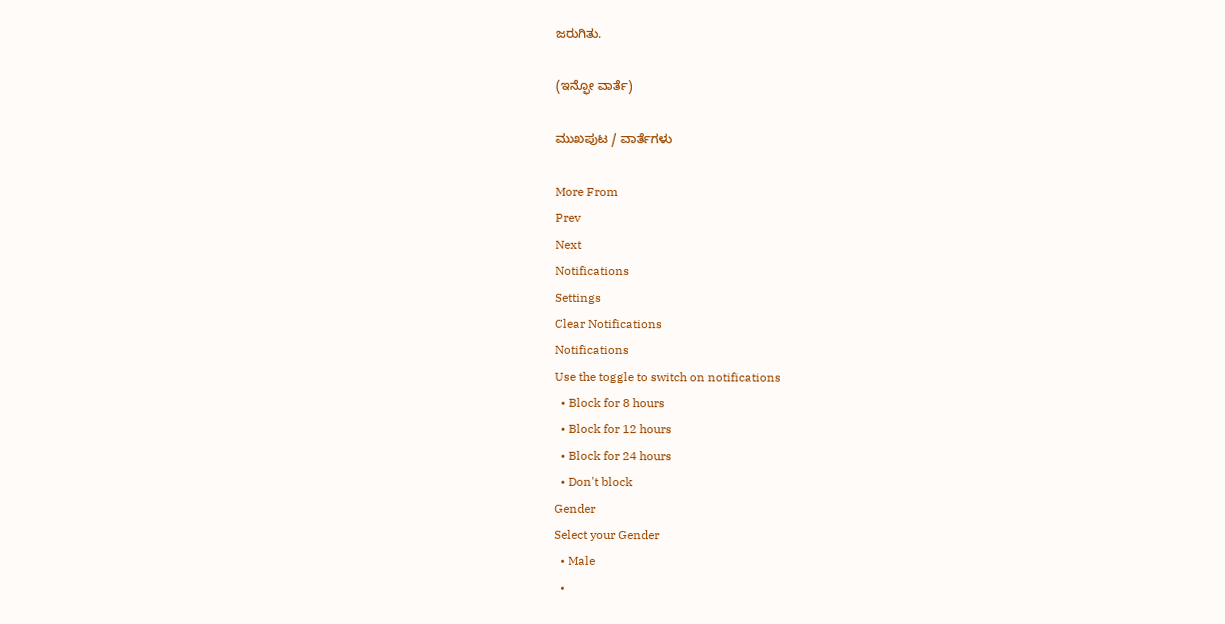ಜರುಗಿತು.

(ಇನ್ಫೋ ವಾರ್ತೆ)

ಮುಖಪುಟ / ವಾರ್ತೆಗಳು

More From
Prev
Next
Notifications
Settings
Clear Notifications
Notifications
Use the toggle to switch on notifications
  • Block for 8 hours
  • Block for 12 hours
  • Block for 24 hours
  • Don't block
Gender
Select your Gender
  • Male
  •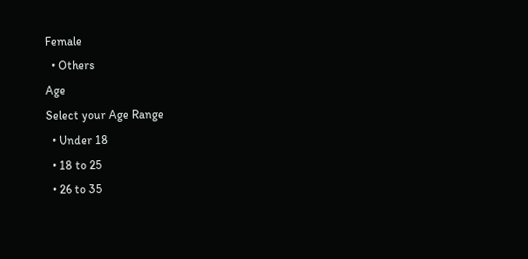Female
  • Others
Age
Select your Age Range
  • Under 18
  • 18 to 25
  • 26 to 35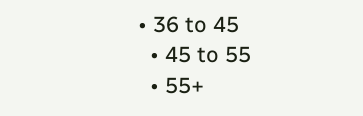• 36 to 45
  • 45 to 55
  • 55+